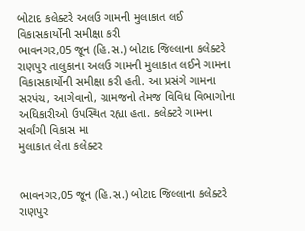બોટાદ કલેક્ટરે અલઉ ગામની મુલાકાત લઈ વિકાસકાર્યોની સમીક્ષા કરી
ભાવનગર,05 જૂન (હિ.સ.) બોટાદ જિલ્લાના કલેક્ટરે રાણપુર તાલુકાના અલઉ ગામની મુલાકાત લઈને ગામના વિકાસકાર્યોની સમીક્ષા કરી હતી. આ પ્રસંગે ગામના સરપંચ, આગેવાનો, ગ્રામજનો તેમજ વિવિધ વિભાગોના અધિકારીઓ ઉપસ્થિત રહ્યા હતા. કલેક્ટરે ગામના સર્વાંગી વિકાસ મા
મુલાકાત લેતા કલેક્ટર


ભાવનગર,05 જૂન (હિ.સ.) બોટાદ જિલ્લાના કલેક્ટરે રાણપુર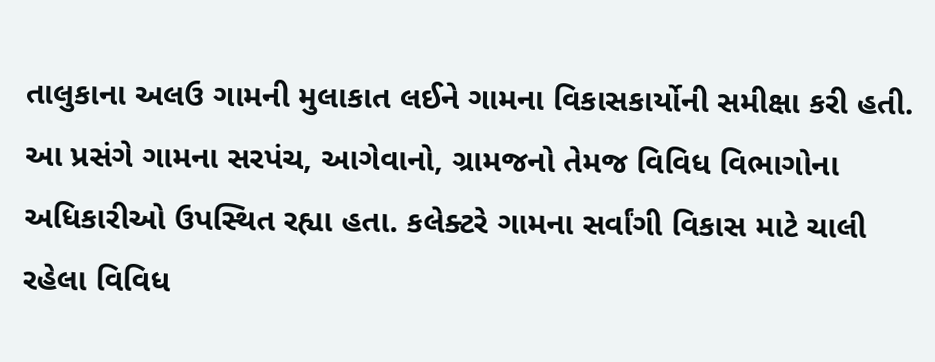તાલુકાના અલઉ ગામની મુલાકાત લઈને ગામના વિકાસકાર્યોની સમીક્ષા કરી હતી. આ પ્રસંગે ગામના સરપંચ, આગેવાનો, ગ્રામજનો તેમજ વિવિધ વિભાગોના અધિકારીઓ ઉપસ્થિત રહ્યા હતા. કલેક્ટરે ગામના સર્વાંગી વિકાસ માટે ચાલી રહેલા વિવિધ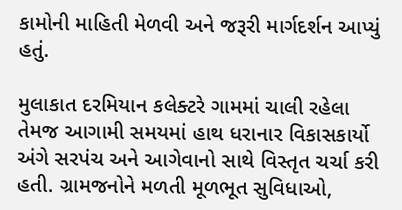કામોની માહિતી મેળવી અને જરૂરી માર્ગદર્શન આપ્યું હતું.

મુલાકાત દરમિયાન કલેક્ટરે ગામમાં ચાલી રહેલા તેમજ આગામી સમયમાં હાથ ધરાનાર વિકાસકાર્યો અંગે સરપંચ અને આગેવાનો સાથે વિસ્તૃત ચર્ચા કરી હતી. ગ્રામજનોને મળતી મૂળભૂત સુવિધાઓ,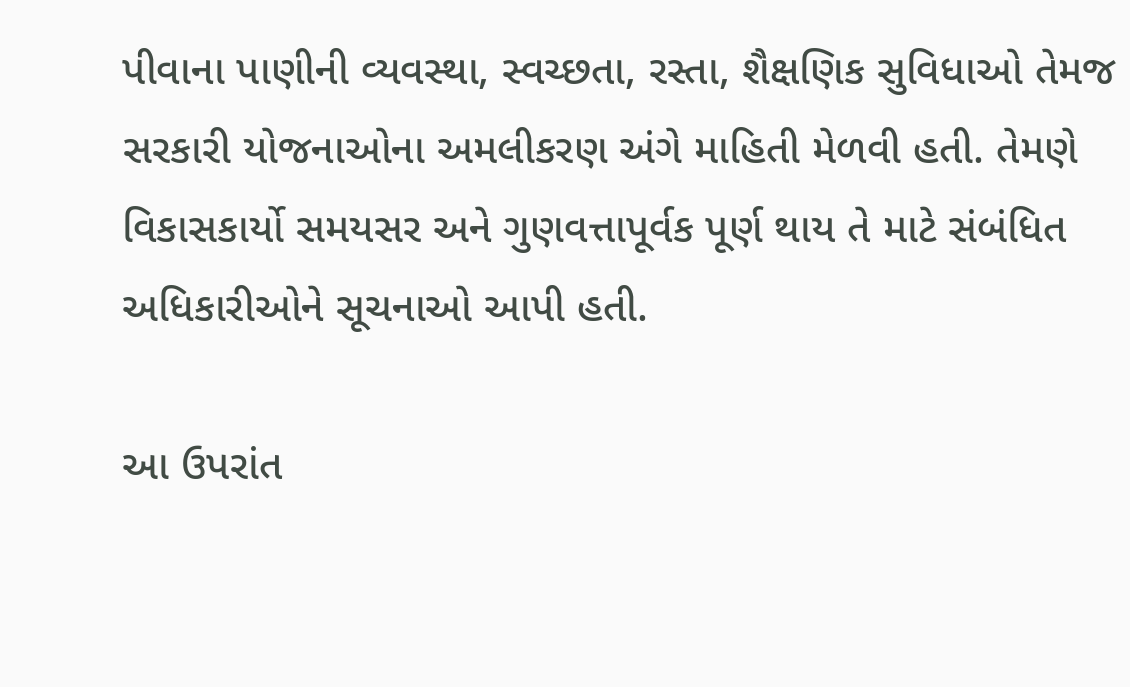પીવાના પાણીની વ્યવસ્થા, સ્વચ્છતા, રસ્તા, શૈક્ષણિક સુવિધાઓ તેમજ સરકારી યોજનાઓના અમલીકરણ અંગે માહિતી મેળવી હતી. તેમણે વિકાસકાર્યો સમયસર અને ગુણવત્તાપૂર્વક પૂર્ણ થાય તે માટે સંબંધિત અધિકારીઓને સૂચનાઓ આપી હતી.

આ ઉપરાંત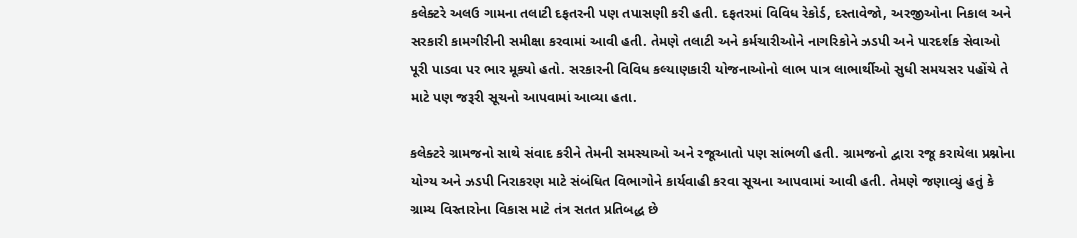કલેક્ટરે અલઉ ગામના તલાટી દફતરની પણ તપાસણી કરી હતી. દફતરમાં વિવિધ રેકોર્ડ, દસ્તાવેજો, અરજીઓના નિકાલ અને સરકારી કામગીરીની સમીક્ષા કરવામાં આવી હતી. તેમણે તલાટી અને કર્મચારીઓને નાગરિકોને ઝડપી અને પારદર્શક સેવાઓ પૂરી પાડવા પર ભાર મૂક્યો હતો. સરકારની વિવિધ કલ્યાણકારી યોજનાઓનો લાભ પાત્ર લાભાર્થીઓ સુધી સમયસર પહોંચે તે માટે પણ જરૂરી સૂચનો આપવામાં આવ્યા હતા.

કલેક્ટરે ગ્રામજનો સાથે સંવાદ કરીને તેમની સમસ્યાઓ અને રજૂઆતો પણ સાંભળી હતી. ગ્રામજનો દ્વારા રજૂ કરાયેલા પ્રશ્નોના યોગ્ય અને ઝડપી નિરાકરણ માટે સંબંધિત વિભાગોને કાર્યવાહી કરવા સૂચના આપવામાં આવી હતી. તેમણે જણાવ્યું હતું કે ગ્રામ્ય વિસ્તારોના વિકાસ માટે તંત્ર સતત પ્રતિબદ્ધ છે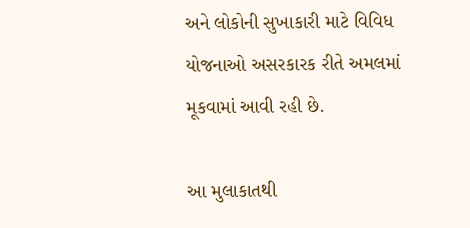અને લોકોની સુખાકારી માટે વિવિધ યોજનાઓ અસરકારક રીતે અમલમાં મૂકવામાં આવી રહી છે.

આ મુલાકાતથી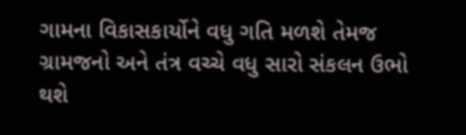ગામના વિકાસકાર્યોને વધુ ગતિ મળશે તેમજ ગ્રામજનો અને તંત્ર વચ્ચે વધુ સારો સંકલન ઉભો થશે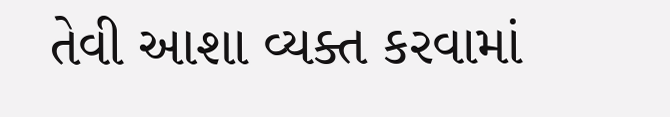તેવી આશા વ્યક્ત કરવામાં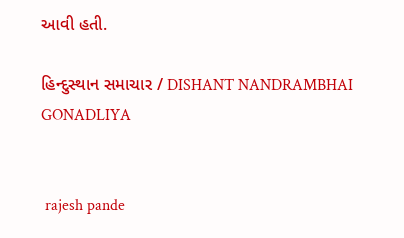આવી હતી.

હિન્દુસ્થાન સમાચાર / DISHANT NANDRAMBHAI GONADLIYA


 rajesh pande